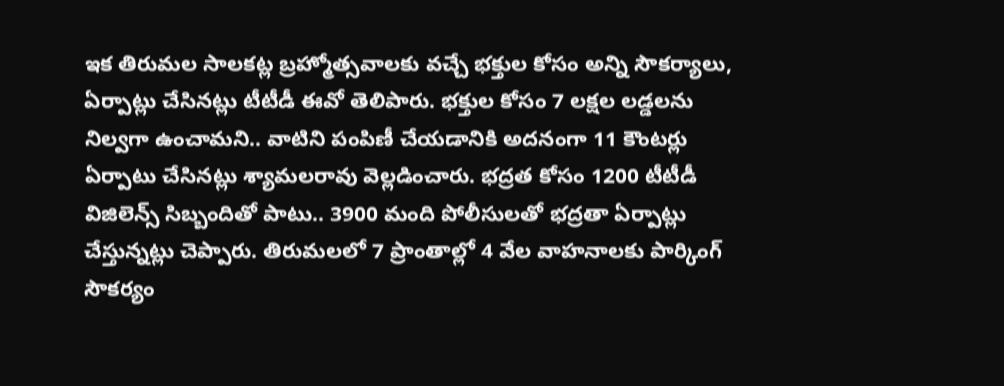ఇక తిరుమల సాలకట్ల బ్రహ్మోత్సవాలకు వచ్చే భక్తుల కోసం అన్ని సౌకర్యాలు, ఏర్పాట్లు చేసినట్లు టీటీడీ ఈవో తెలిపారు. భక్తుల కోసం 7 లక్షల లడ్డలను నిల్వగా ఉంచామని.. వాటిని పంపిణీ చేయడానికి అదనంగా 11 కౌంటర్లు ఏర్పాటు చేసినట్లు శ్యామలరావు వెల్లడించారు. భద్రత కోసం 1200 టీటీడీ విజిలెన్స్ సిబ్బందితో పాటు.. 3900 మంది పోలీసులతో భద్రతా ఏర్పాట్లు చేస్తున్నట్లు చెప్పారు. తిరుమలలో 7 ప్రాంతాల్లో 4 వేల వాహనాలకు పార్కింగ్ సౌకర్యం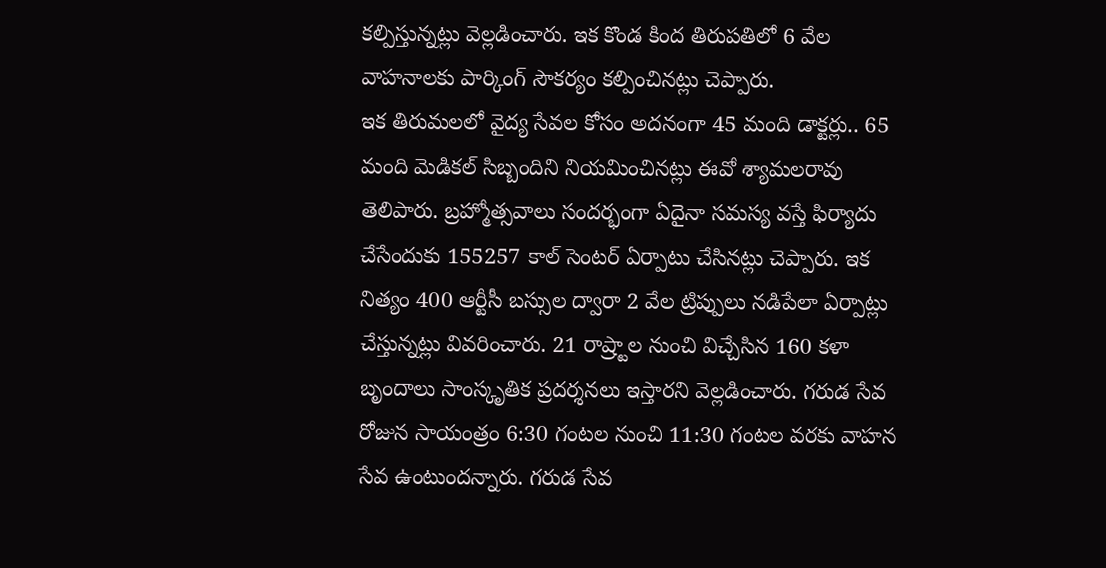కల్పిస్తున్నట్లు వెల్లడించారు. ఇక కొండ కింద తిరుపతిలో 6 వేల వాహనాలకు పార్కింగ్ సౌకర్యం కల్పించినట్లు చెప్పారు.
ఇక తిరుమలలో వైద్య సేవల కోసం అదనంగా 45 మంది డాక్టర్లు.. 65 మంది మెడికల్ సిబ్బందిని నియమించినట్లు ఈవో శ్యామలరావు తెలిపారు. బ్రహ్మోత్సవాలు సందర్భంగా ఏదైనా సమస్య వస్తే ఫిర్యాదు చేసేందుకు 155257 కాల్ సెంటర్ ఏర్పాటు చేసినట్లు చెప్పారు. ఇక నిత్యం 400 ఆర్టీసీ బస్సుల ద్వారా 2 వేల ట్రిప్పులు నడిపేలా ఏర్పాట్లు చేస్తున్నట్లు వివరించారు. 21 రాష్ర్టాల నుంచి విచ్చేసిన 160 కళా బృందాలు సాంస్కృతిక ప్రదర్శనలు ఇస్తారని వెల్లడించారు. గరుడ సేవ రోజున సాయంత్రం 6:30 గంటల నుంచి 11:30 గంటల వరకు వాహన సేవ ఉంటుందన్నారు. గరుడ సేవ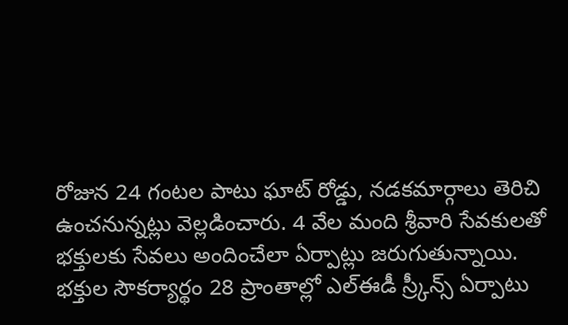రోజున 24 గంటల పాటు ఘాట్ రోడ్డు, నడకమార్గాలు తెరిచి ఉంచనున్నట్లు వెల్లడించారు. 4 వేల మంది శ్రీవారి సేవకులతో భక్తులకు సేవలు అందించేలా ఏర్పాట్లు జరుగుతున్నాయి. భక్తుల సౌకర్యార్థం 28 ప్రాంతాల్లో ఎల్ఈడీ స్ర్కీన్స్ ఏర్పాటు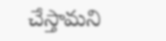చేస్తామని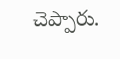చెప్పారు.